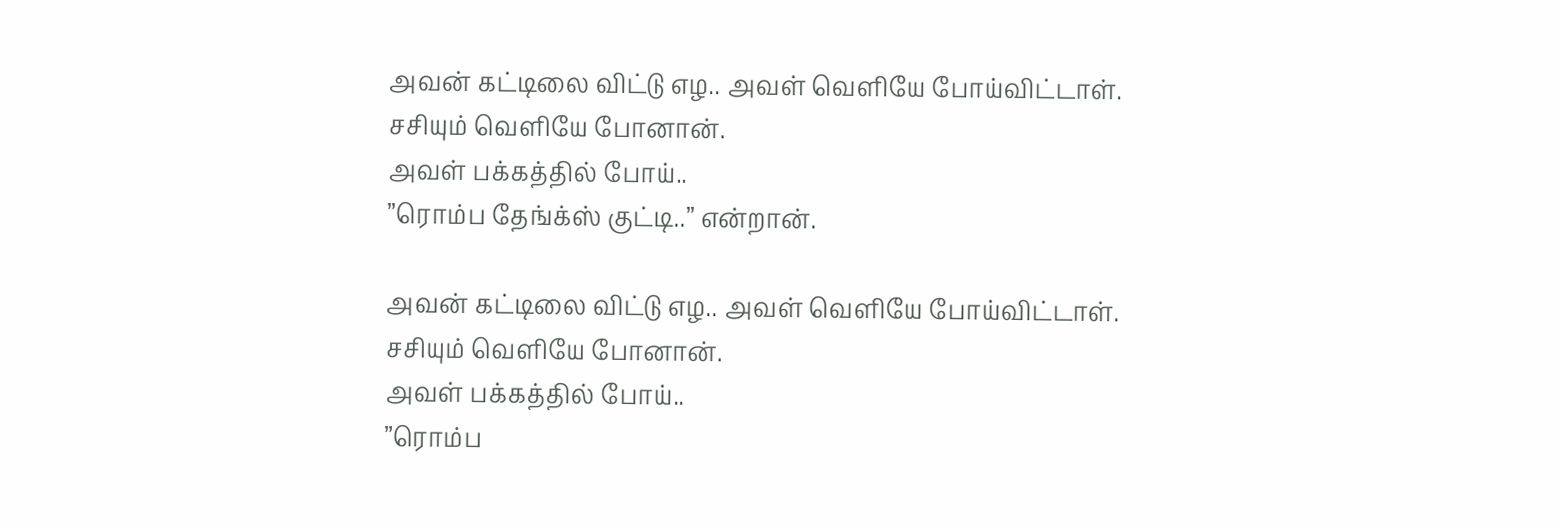அவன் கட்டிலை விட்டு எழ.. அவள் வெளியே போய்விட்டாள்.
சசியும் வெளியே போனான்.
அவள் பக்கத்தில் போய்..
”ரொம்ப தேங்க்ஸ் குட்டி..” என்றான்.

அவன் கட்டிலை விட்டு எழ.. அவள் வெளியே போய்விட்டாள்.
சசியும் வெளியே போனான்.
அவள் பக்கத்தில் போய்..
”ரொம்ப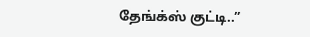தேங்க்ஸ் குட்டி..”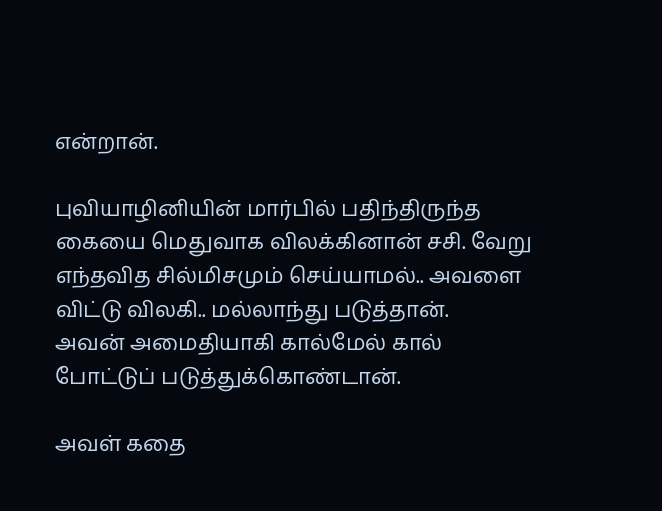என்றான்.

புவியாழினியின் மார்பில் பதிந்திருந்த கையை மெதுவாக விலக்கினான் சசி. வேறு எந்தவித சில்மிசமும் செய்யாமல்.. அவளை விட்டு விலகி.. மல்லாந்து படுத்தான்.
அவன் அமைதியாகி கால்மேல் கால் போட்டுப் படுத்துக்கொண்டான்.

அவள் கதை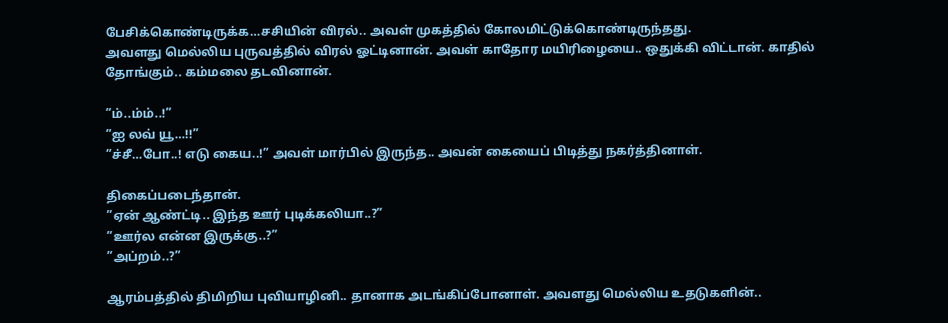பேசிக்கொண்டிருக்க…சசியின் விரல்.. அவள் முகத்தில் கோலமிட்டுக்கொண்டிருந்தது.
அவளது மெல்லிய புருவத்தில் விரல் ஓட்டினான். அவள் காதோர மயிரிழையை.. ஒதுக்கி விட்டான். காதில் தோங்கும்.. கம்மலை தடவினான்.

”ம்..ம்ம்..!”
”ஐ லவ் யூ…!!”
”ச்சீ…போ..! எடு கைய..!” அவள் மார்பில் இருந்த.. அவன் கையைப் பிடித்து நகர்த்தினாள்.

திகைப்படைந்தான்.
”ஏன் ஆண்ட்டி.. இந்த ஊர் புடிக்கலியா..?”
”ஊர்ல என்ன இருக்கு..?”
”அப்றம்..?”

ஆரம்பத்தில் திமிறிய புவியாழினி.. தானாக அடங்கிப்போனாள். அவளது மெல்லிய உதடுகளின்..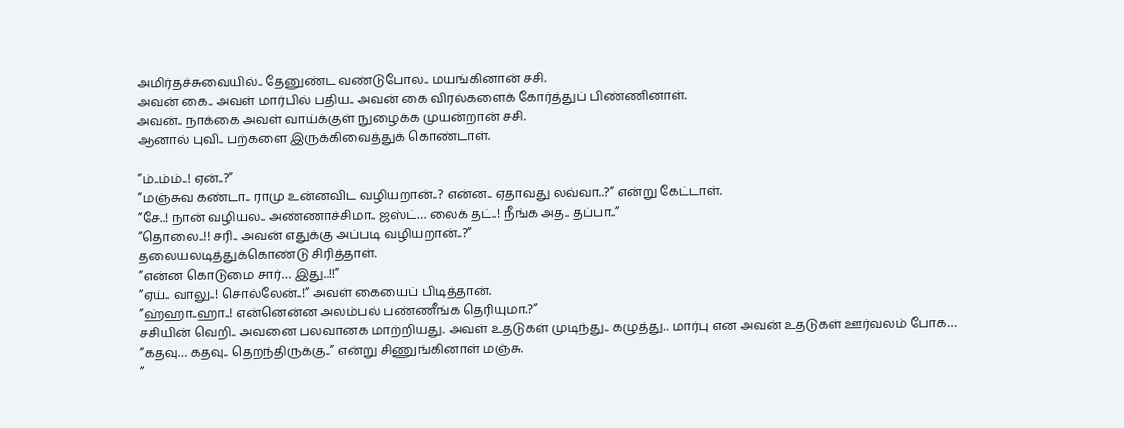அமிர்தச்சுவையில்.. தேனுண்ட வண்டுபோல.. மயங்கினான் சசி.
அவன் கை.. அவள் மார்பில் பதிய.. அவன் கை விரல்களைக் கோர்த்துப் பிண்ணினாள்.
அவன்.. நாக்கை அவள் வாய்க்குள் நுழைக்க முயன்றான் சசி.
ஆனால் புவி.. பற்களை இருக்கிவைத்துக் கொண்டாள்.

”ம்..ம்ம்..! ஏன்..?”
”மஞ்சுவ கண்டா.. ராமு உன்னவிட வழியறான்..? என்ன.. ஏதாவது லவ்வா..?” என்று கேட்டாள்.
”சே..! நான் வழியல.. அண்ணாச்சிமா.. ஜஸ்ட்… லைக் தட்..! நீங்க அத.. தப்பா..”
”தொலை..!! சரி.. அவன் எதுக்கு அப்படி வழியறான்..?”
தலையலடித்துக்கொண்டு சிரித்தாள்.
”என்ன கொடுமை சார்… இது..!!”
”ஏய்.. வாலு..! சொல்லேன்..!” அவள் கையைப் பிடித்தான்.
”ஹ்ஹா..ஹா..! என்னென்ன அலம்பல் பண்ணீங்க தெரியுமா.?”
சசியின் வெறி.. அவனை பலவானக மாற்றியது. அவள் உதடுகள் முடிந்து.. கழுத்து.. மார்பு என அவன் உதடுகள் ஊர்வலம் போக…
”கதவு… கதவு.. தெறந்திருக்கு..” என்று சிணுங்கினாள் மஞ்சு.
”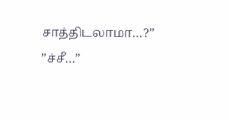சாத்திடலாமா…?”
”ச்சீ…”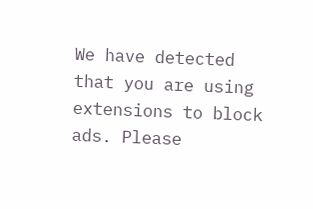We have detected that you are using extensions to block ads. Please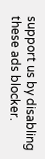support us by disabling these ads blocker.